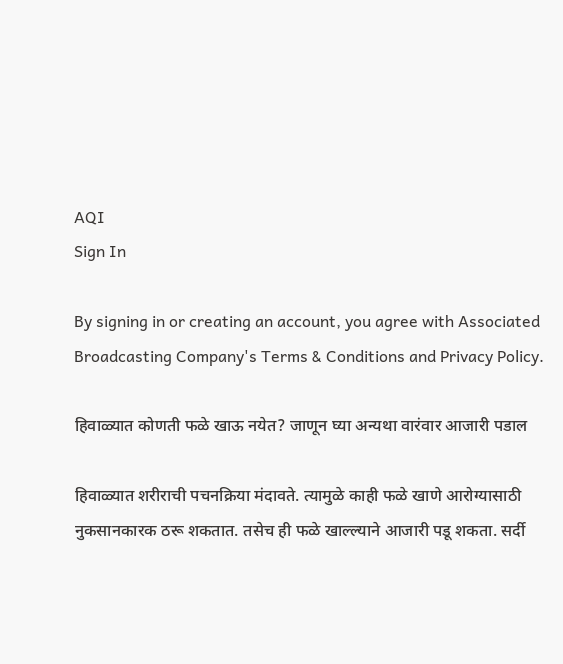AQI
Sign In

By signing in or creating an account, you agree with Associated Broadcasting Company's Terms & Conditions and Privacy Policy.

हिवाळ्यात कोणती फळे खाऊ नयेत? जाणून घ्या अन्यथा वारंवार आजारी पडाल

हिवाळ्यात शरीराची पचनक्रिया मंदावते. त्यामुळे काही फळे खाणे आरोग्यासाठी नुकसानकारक ठरू शकतात. तसेच ही फळे खाल्ल्याने आजारी पडू शकता. सर्दी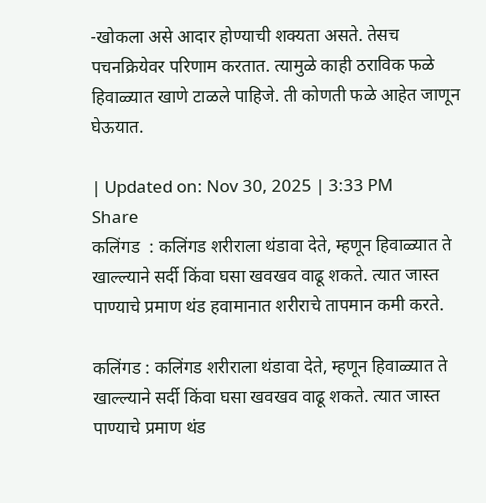-खोकला असे आदार होण्याची शक्यता असते. तेसच पचनक्रियेवर परिणाम करतात. त्यामुळे काही ठराविक फळे हिवाळ्यात खाणे टाळले पाहिजे. ती कोणती फळे आहेत जाणून घेऊयात.

| Updated on: Nov 30, 2025 | 3:33 PM
Share
कलिंगड  : कलिंगड शरीराला थंडावा देते, म्हणून हिवाळ्यात ते खाल्ल्याने सर्दी किंवा घसा खवखव वाढू शकते. त्यात जास्त पाण्याचे प्रमाण थंड हवामानात शरीराचे तापमान कमी करते.

कलिंगड : कलिंगड शरीराला थंडावा देते, म्हणून हिवाळ्यात ते खाल्ल्याने सर्दी किंवा घसा खवखव वाढू शकते. त्यात जास्त पाण्याचे प्रमाण थंड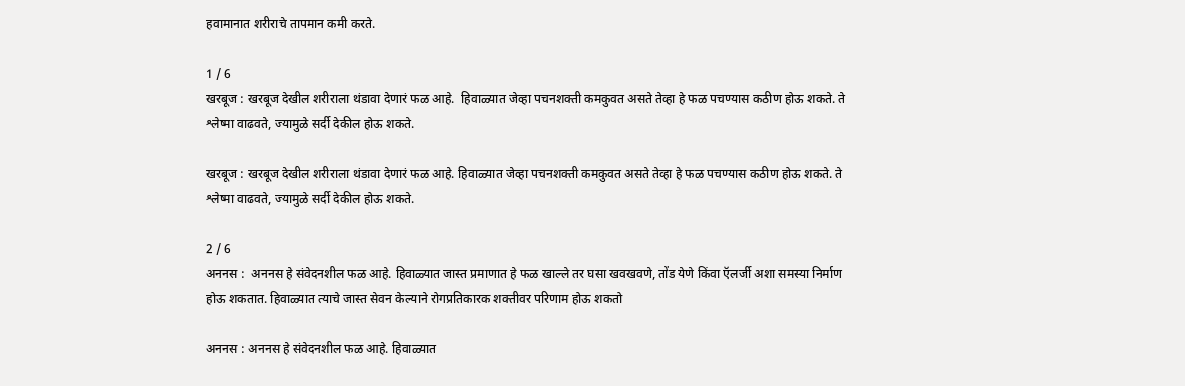हवामानात शरीराचे तापमान कमी करते.

1 / 6
खरबूज : खरबूज देखील शरीराला थंडावा देणारं फळ आहे.  हिवाळ्यात जेव्हा पचनशक्ती कमकुवत असते तेव्हा हे फळ पचण्यास कठीण होऊ शकते. ते श्लेष्मा वाढवते, ज्यामुळे सर्दी देकील होऊ शकते.

खरबूज : खरबूज देखील शरीराला थंडावा देणारं फळ आहे. हिवाळ्यात जेव्हा पचनशक्ती कमकुवत असते तेव्हा हे फळ पचण्यास कठीण होऊ शकते. ते श्लेष्मा वाढवते, ज्यामुळे सर्दी देकील होऊ शकते.

2 / 6
अननस :  अननस हे संवेदनशील फळ आहे. हिवाळ्यात जास्त प्रमाणात हे फळ खाल्ले तर घसा खवखवणे, तोंड येणे किंवा ऍलर्जी अशा समस्या निर्माण होऊ शकतात. हिवाळ्यात त्याचे जास्त सेवन केल्याने रोगप्रतिकारक शक्तीवर परिणाम होऊ शकतो

अननस : अननस हे संवेदनशील फळ आहे. हिवाळ्यात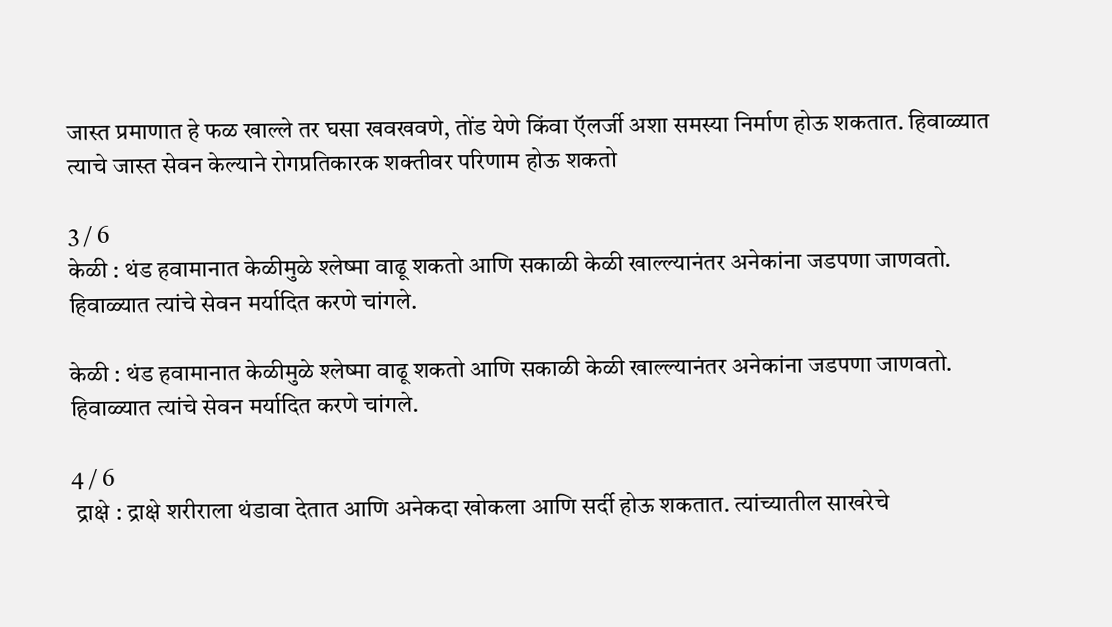जास्त प्रमाणात हे फळ खाल्ले तर घसा खवखवणे, तोंड येणे किंवा ऍलर्जी अशा समस्या निर्माण होऊ शकतात. हिवाळ्यात त्याचे जास्त सेवन केल्याने रोगप्रतिकारक शक्तीवर परिणाम होऊ शकतो

3 / 6
केळी : थंड हवामानात केळीमुळे श्लेष्मा वाढू शकतो आणि सकाळी केळी खाल्ल्यानंतर अनेकांना जडपणा जाणवतो. हिवाळ्यात त्यांचे सेवन मर्यादित करणे चांगले.

केळी : थंड हवामानात केळीमुळे श्लेष्मा वाढू शकतो आणि सकाळी केळी खाल्ल्यानंतर अनेकांना जडपणा जाणवतो. हिवाळ्यात त्यांचे सेवन मर्यादित करणे चांगले.

4 / 6
 द्राक्षे : द्राक्षे शरीराला थंडावा देतात आणि अनेकदा खोकला आणि सर्दी होऊ शकतात. त्यांच्यातील साखरेचे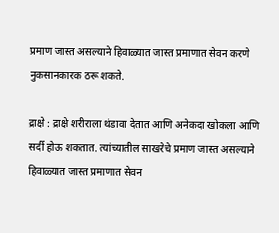प्रमाण जास्त असल्याने हिवाळ्यात जास्त प्रमाणात सेवन करणे नुकसानकारक ठरू शकते.

द्राक्षे : द्राक्षे शरीराला थंडावा देतात आणि अनेकदा खोकला आणि सर्दी होऊ शकतात. त्यांच्यातील साखरेचे प्रमाण जास्त असल्याने हिवाळ्यात जास्त प्रमाणात सेवन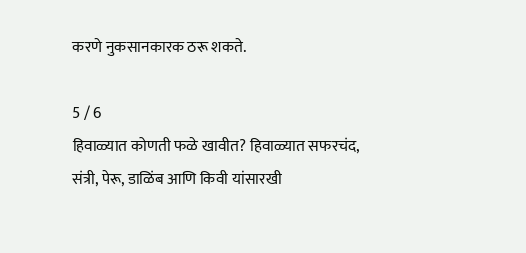करणे नुकसानकारक ठरू शकते.

5 / 6
हिवाळ्यात कोणती फळे खावीत? हिवाळ्यात सफरचंद, संत्री, पेरू, डाळिंब आणि किवी यांसारखी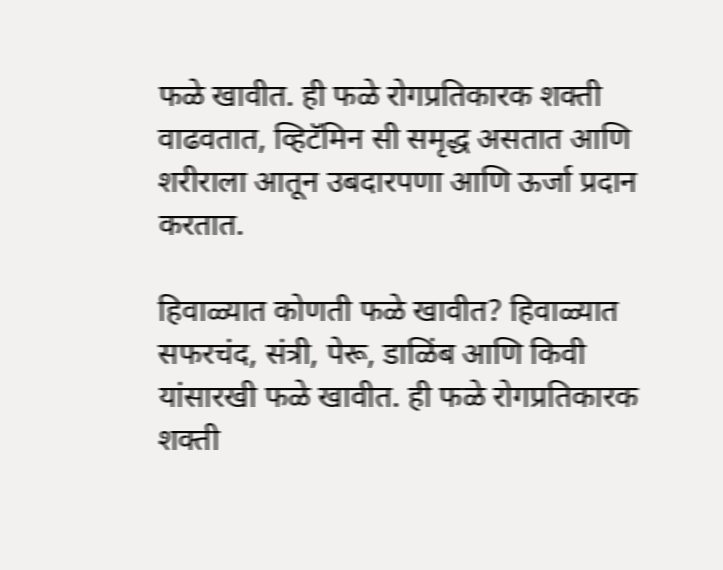फळे खावीत. ही फळे रोगप्रतिकारक शक्ती वाढवतात, व्हिटॅमिन सी समृद्ध असतात आणि शरीराला आतून उबदारपणा आणि ऊर्जा प्रदान करतात.

हिवाळ्यात कोणती फळे खावीत? हिवाळ्यात सफरचंद, संत्री, पेरू, डाळिंब आणि किवी यांसारखी फळे खावीत. ही फळे रोगप्रतिकारक शक्ती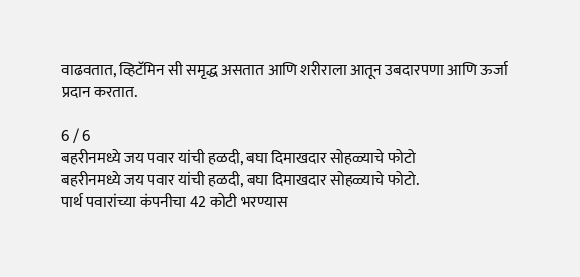वाढवतात, व्हिटॅमिन सी समृद्ध असतात आणि शरीराला आतून उबदारपणा आणि ऊर्जा प्रदान करतात.

6 / 6
बहरीनमध्ये जय पवार यांची हळदी, बघा दिमाखदार सोहळ्याचे फोटो
बहरीनमध्ये जय पवार यांची हळदी, बघा दिमाखदार सोहळ्याचे फोटो.
पार्थ पवारांच्या कंपनीचा 42 कोटी भरण्यास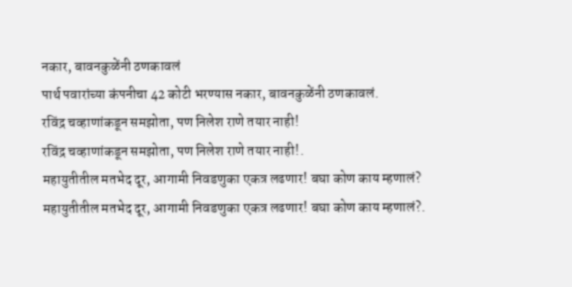नकार, बावनकुळेंनी ठणकावलं
पार्थ पवारांच्या कंपनीचा 42 कोटी भरण्यास नकार, बावनकुळेंनी ठणकावलं.
रविंद्र चव्हाणांकडून समझोता, पण निलेश राणे तयार नाही!
रविंद्र चव्हाणांकडून समझोता, पण निलेश राणे तयार नाही!.
महायुतीतील मतभेद दूर, आगामी निवडणुका एकत्र लढणार! बघा कोण काय म्हणालं?
महायुतीतील मतभेद दूर, आगामी निवडणुका एकत्र लढणार! बघा कोण काय म्हणालं?.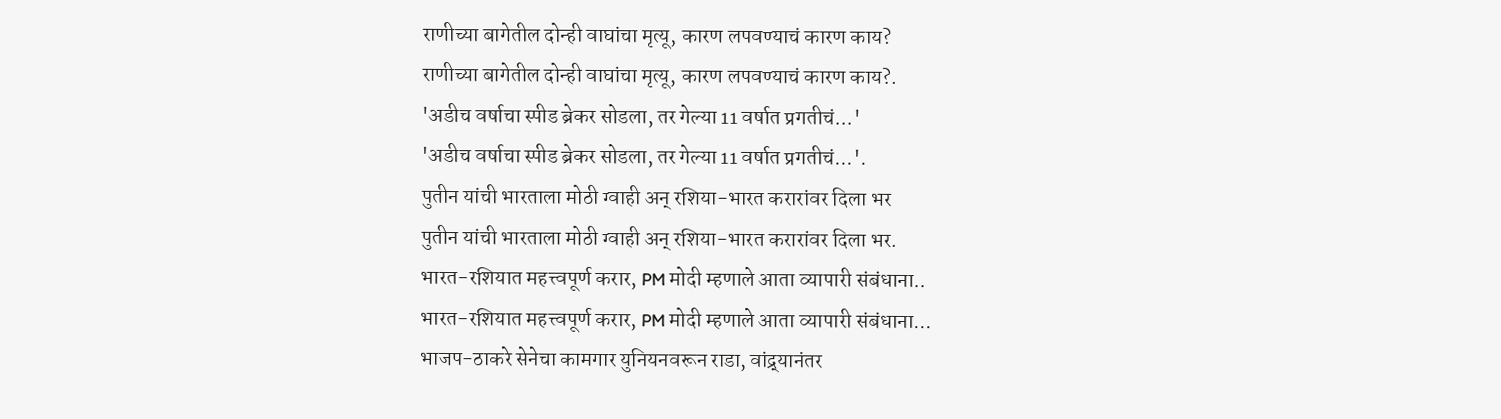राणीच्या बागेतील दोन्ही वाघांचा मृत्यू, कारण लपवण्याचं कारण काय?
राणीच्या बागेतील दोन्ही वाघांचा मृत्यू, कारण लपवण्याचं कारण काय?.
'अडीच वर्षाचा स्पीड ब्रेकर सोडला, तर गेल्या 11 वर्षात प्रगतीचं...'
'अडीच वर्षाचा स्पीड ब्रेकर सोडला, तर गेल्या 11 वर्षात प्रगतीचं...'.
पुतीन यांची भारताला मोठी ग्वाही अन् रशिया-भारत करारांवर दिला भर
पुतीन यांची भारताला मोठी ग्वाही अन् रशिया-भारत करारांवर दिला भर.
भारत-रशियात महत्त्वपूर्ण करार, PM मोदी म्हणाले आता व्यापारी संबंधाना..
भारत-रशियात महत्त्वपूर्ण करार, PM मोदी म्हणाले आता व्यापारी संबंधाना...
भाजप-ठाकरे सेनेचा कामगार युनियनवरून राडा, वांद्र्यानंतर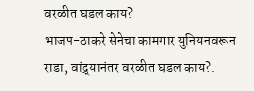वरळीत घडल काय?
भाजप-ठाकरे सेनेचा कामगार युनियनवरून राडा, वांद्र्यानंतर वरळीत घडल काय?.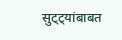सुट्ट्यांबाबत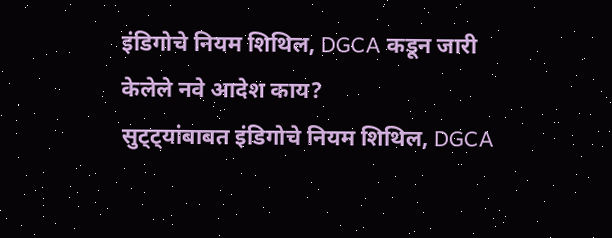इंडिगोचे नियम शिथिल, DGCA कडून जारी केलेले नवे आदेश काय?
सुट्ट्यांबाबत इंडिगोचे नियम शिथिल, DGCA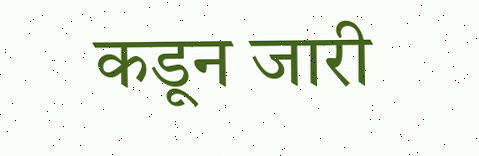कडून जारी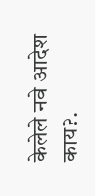केलेले नवे आदेश काय?.